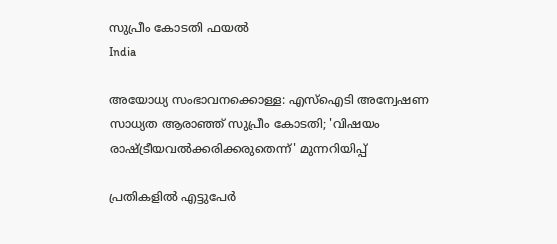സുപ്രീം കോടതി ഫയല്‍
India

അയോധ്യ സംഭാവനക്കൊള്ള: എസ്‌ഐടി അന്വേഷണ സാധ്യത ആരാഞ്ഞ് സുപ്രീം കോടതി; 'വിഷയം രാഷ്ട്രീയവൽക്കരിക്കരുതെന്ന്' മുന്നറിയിപ്പ്

പ്രതികളിൽ എട്ടുപേർ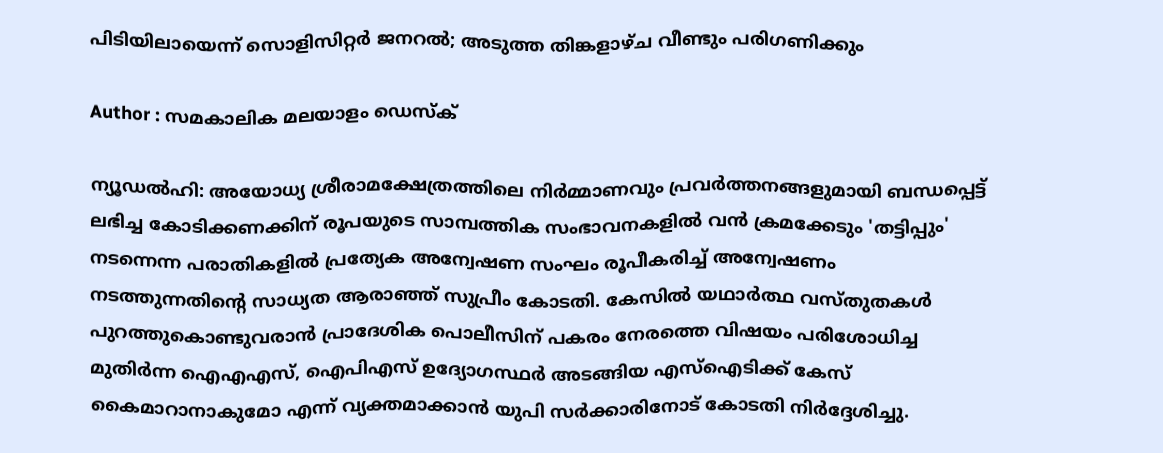പിടിയിലായെന്ന് സൊളിസിറ്റർ ജനറൽ; അടുത്ത തിങ്കളാഴ്ച വീണ്ടും പരിഗണിക്കും

Author : സമകാലിക മലയാളം ഡെസ്ക്

ന്യൂഡൽഹി: അയോധ്യ ശ്രീരാമക്ഷേത്രത്തിലെ നിർമ്മാണവും പ്രവർത്തനങ്ങളുമായി ബന്ധപ്പെട്ട് ലഭിച്ച കോടിക്കണക്കിന് രൂപയുടെ സാമ്പത്തിക സംഭാവനകളിൽ വൻ ക്രമക്കേടും 'തട്ടിപ്പും' നടന്നെന്ന പരാതികളിൽ പ്രത്യേക അന്വേഷണ സംഘം രൂപീകരിച്ച് അന്വേഷണം നടത്തുന്നതിന്റെ സാധ്യത ആരാഞ്ഞ് സുപ്രീം കോടതി. കേസിൽ യഥാർത്ഥ വസ്തുതകൾ പുറത്തുകൊണ്ടുവരാൻ പ്രാദേശിക പൊലീസിന് പകരം നേരത്തെ വിഷയം പരിശോധിച്ച മുതിർന്ന ഐഎഎസ്, ഐപിഎസ് ഉദ്യോഗസ്ഥർ അടങ്ങിയ എസ്‌ഐടിക്ക് കേസ് കൈമാറാനാകുമോ എന്ന് വ്യക്തമാക്കാൻ യുപി സർക്കാരിനോട് കോടതി നിർദ്ദേശിച്ചു.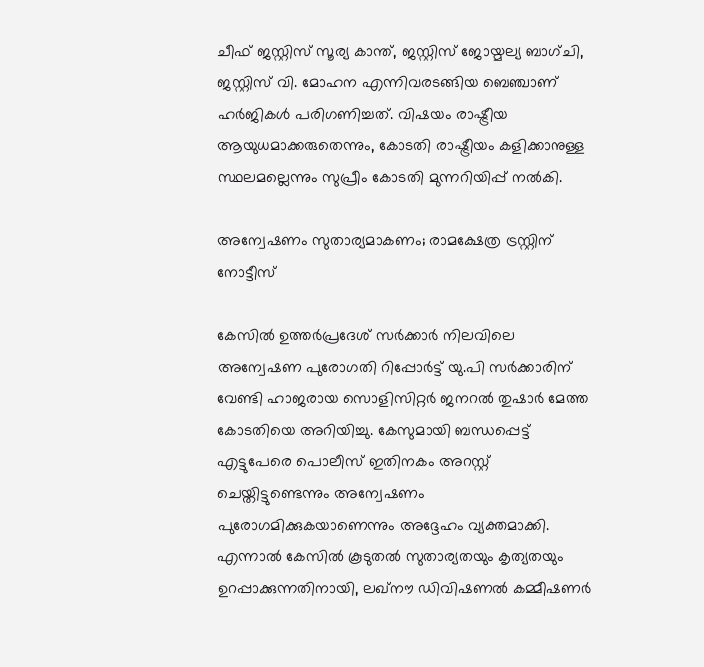ചീഫ് ജസ്റ്റിസ് സൂര്യ കാന്ത്, ജസ്റ്റിസ് ജോയ്മല്യ ബാഗ്ചി, ജസ്റ്റിസ് വി. മോഹന എന്നിവരടങ്ങിയ ബെഞ്ചാണ് ഹർജികൾ പരിഗണിച്ചത്. വിഷയം രാഷ്ട്രീയ ആയുധമാക്കരുതെന്നും, കോടതി രാഷ്ട്രീയം കളിക്കാനുള്ള സ്ഥലമല്ലെന്നും സുപ്രീം കോടതി മുന്നറിയിപ്പ് നൽകി.

അന്വേഷണം സുതാര്യമാകണം; രാമക്ഷേത്ര ട്രസ്റ്റിന് നോട്ടീസ്

കേസിൽ ഉത്തർപ്രദേശ് സർക്കാർ നിലവിലെ അന്വേഷണ പുരോഗതി റിപ്പോർട്ട് യു.പി സർക്കാരിന് വേണ്ടി ഹാജരായ സൊളിസിറ്റർ ജനറൽ തുഷാർ മേത്ത കോടതിയെ അറിയിച്ചു. കേസുമായി ബന്ധപ്പെട്ട് എട്ടുപേരെ പൊലീസ് ഇതിനകം അറസ്റ്റ് ചെയ്തിട്ടുണ്ടെന്നും അന്വേഷണം പുരോഗമിക്കുകയാണെന്നും അദ്ദേഹം വ്യക്തമാക്കി. എന്നാൽ കേസിൽ കൂടുതൽ സുതാര്യതയും കൃത്യതയും ഉറപ്പാക്കുന്നതിനായി, ലഖ്‌നൗ ഡിവിഷണൽ കമ്മീഷണർ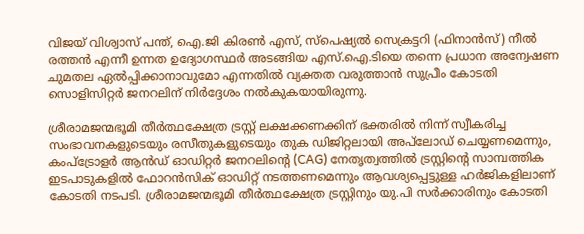വിജയ് വിശ്വാസ് പന്ത്, ഐ.ജി കിരൺ എസ്, സ്പെഷ്യൽ സെക്രട്ടറി (ഫിനാൻസ്) നീൽ രത്തൻ എന്നീ ഉന്നത ഉദ്യോഗസ്ഥർ അടങ്ങിയ എസ്‌.ഐ.ടിയെ തന്നെ പ്രധാന അന്വേഷണ ചുമതല ഏൽപ്പിക്കാനാവുമോ എന്നതിൽ വ്യക്തത വരുത്താൻ സുപ്രീം കോടതി സൊളിസിറ്റർ ജനറലിന് നിർദ്ദേശം നൽകുകയായിരുന്നു.

ശ്രീരാമജന്മഭൂമി തീർത്ഥക്ഷേത്ര ട്രസ്റ്റ് ലക്ഷക്കണക്കിന് ഭക്തരിൽ നിന്ന് സ്വീകരിച്ച സംഭാവനകളുടെയും രസീതുകളുടെയും തുക ഡിജിറ്റലായി അപ്‌ലോഡ് ചെയ്യണമെന്നും, കംപ്ട്രോളർ ആൻഡ് ഓഡിറ്റർ ജനറലിന്റെ (CAG) നേതൃത്വത്തിൽ ട്രസ്റ്റിന്റെ സാമ്പത്തിക ഇടപാടുകളിൽ ഫോറൻസിക് ഓഡിറ്റ് നടത്തണമെന്നും ആവശ്യപ്പെട്ടുള്ള ഹർജികളിലാണ് കോടതി നടപടി. ശ്രീരാമജന്മഭൂമി തീർത്ഥക്ഷേത്ര ട്രസ്റ്റിനും യു.പി സർക്കാരിനും കോടതി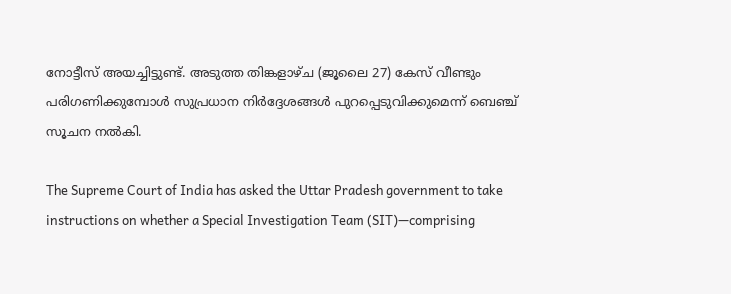നോട്ടീസ് അയച്ചിട്ടുണ്ട്. അടുത്ത തിങ്കളാഴ്ച (ജൂലൈ 27) കേസ് വീണ്ടും പരിഗണിക്കുമ്പോൾ സുപ്രധാന നിർദ്ദേശങ്ങൾ പുറപ്പെടുവിക്കുമെന്ന് ബെഞ്ച് സൂചന നൽകി.

The Supreme Court of India has asked the Uttar Pradesh government to take instructions on whether a Special Investigation Team (SIT)—comprising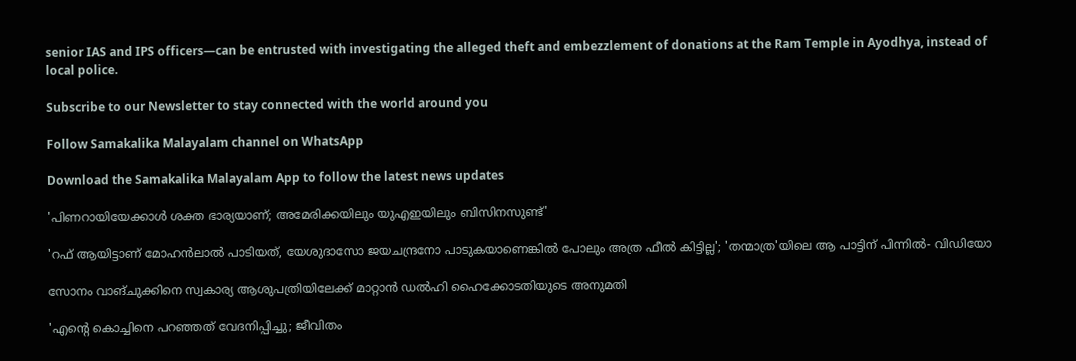senior IAS and IPS officers—can be entrusted with investigating the alleged theft and embezzlement of donations at the Ram Temple in Ayodhya, instead of local police.

Subscribe to our Newsletter to stay connected with the world around you

Follow Samakalika Malayalam channel on WhatsApp

Download the Samakalika Malayalam App to follow the latest news updates

'പിണറായിയേക്കാള്‍ ശക്ത ഭാര്യയാണ്; അമേരിക്കയിലും യുഎഇയിലും ബിസിനസുണ്ട്'

'റഫ് ആയിട്ടാണ് മോഹൻലാൽ പാടിയത്, യേശുദാസോ ജയചന്ദ്രനോ പാടുകയാണെങ്കിൽ പോലും അത്ര ഫീൽ കിട്ടില്ല'; 'തന്മാത്ര'യിലെ ആ പാട്ടിന് പിന്നിൽ- വിഡിയോ

സോനം വാങ്‌ചുക്കിനെ സ്വകാര്യ ആശുപത്രിയിലേക്ക് മാറ്റാൻ ഡൽഹി ഹൈക്കോടതിയുടെ അനുമതി

'എന്റെ കൊച്ചിനെ പറഞ്ഞത് വേദനിപ്പിച്ചു; ജീവിതം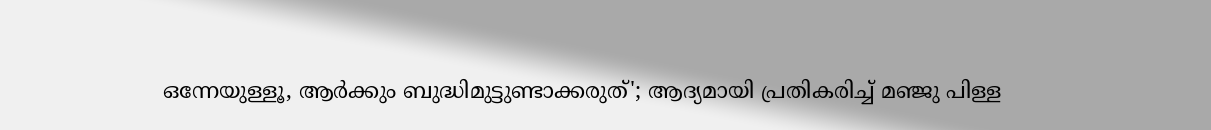ഒന്നേയുള്ളൂ, ആര്‍ക്കും ബുദ്ധിമുട്ടുണ്ടാക്കരുത്'; ആദ്യമായി പ്രതികരിച്ച് മഞ്ജു പിള്ള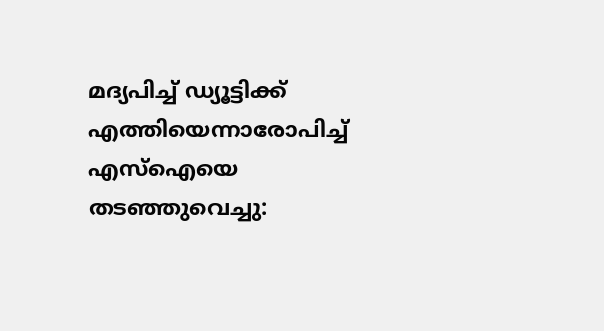മദ്യപിച്ച് ഡ്യൂട്ടിക്ക് എത്തിയെന്നാരോപിച്ച് എസ്ഐയെ തടഞ്ഞുവെച്ചു: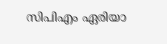സിപിഎം ഏരിയാ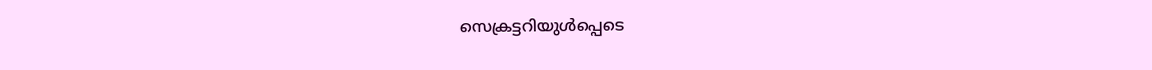സെക്രട്ടറിയുൾപ്പെടെ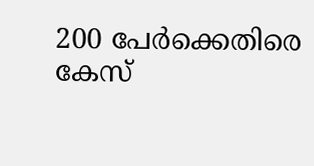200 പേർക്കെതിരെ കേസ്